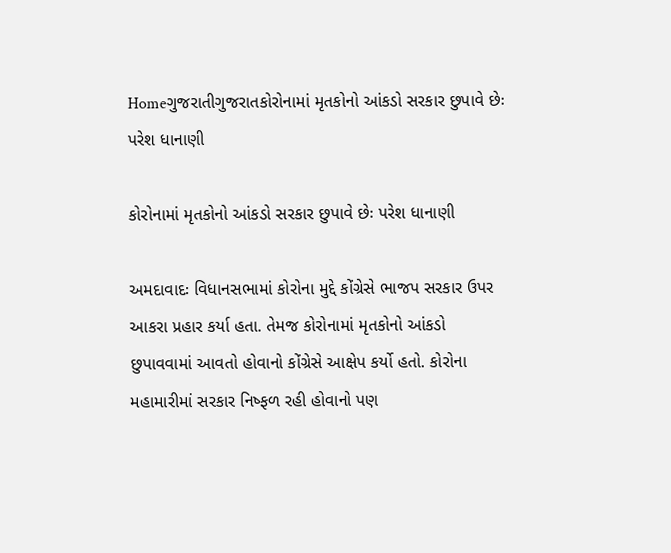Homeગુજરાતીગુજરાતકોરોનામાં મૃતકોનો આંકડો સરકાર છુપાવે છેઃ પરેશ ધાનાણી

કોરોનામાં મૃતકોનો આંકડો સરકાર છુપાવે છેઃ પરેશ ધાનાણી

અમદાવાદઃ વિધાનસભામાં કોરોના મુદ્દે કોંગ્રેસે ભાજપ સરકાર ઉપર આકરા પ્રહાર કર્યા હતા. તેમજ કોરોનામાં મૃતકોનો આંકડો છુપાવવામાં આવતો હોવાનો કોંગ્રેસે આક્ષેપ કર્યો હતો. કોરોના મહામારીમાં સરકાર નિષ્ફળ રહી હોવાનો પણ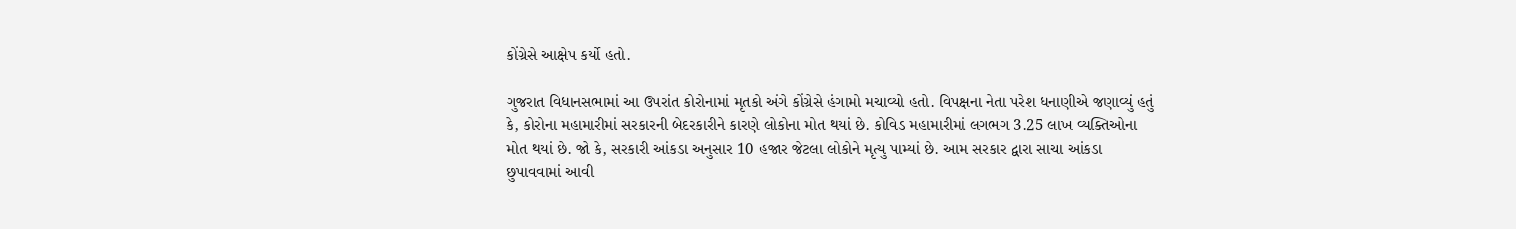કોંગ્રેસે આક્ષેપ કર્યો હતો.

ગુજરાત વિધાનસભામાં આ ઉપરાંત કોરોનામાં મૃતકો અંગે કોંગ્રેસે હંગામો મચાવ્યો હતો. વિપક્ષના નેતા પરેશ ધનાણીએ જણાવ્યું હતું કે, કોરોના મહામારીમાં સરકારની બેદરકારીને કારણે લોકોના મોત થયાં છે. કોવિડ મહામારીમાં લગભગ 3.25 લાખ વ્યક્તિઓના મોત થયાં છે. જો કે, સરકારી આંકડા અનુસાર 10 હજાર જેટલા લોકોને મૃત્યુ પામ્યાં છે. આમ સરકાર દ્વારા સાચા આંકડા છુપાવવામાં આવી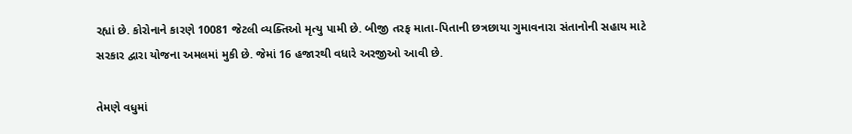રહ્યાં છે. કોરોનાને કારણે 10081 જેટલી વ્યક્તિઓ મૃત્યુ પામી છે. બીજી તરફ માતા-પિતાની છત્રછાયા ગુમાવનારા સંતાનોની સહાય માટે સરકાર દ્વારા યોજના અમલમાં મુકી છે. જેમાં 16 હજારથી વધારે અરજીઓ આવી છે.

તેમણે વધુમાં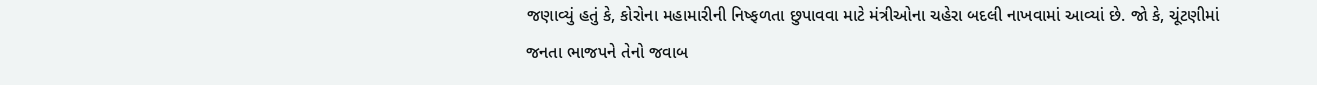જણાવ્યું હતું કે, કોરોના મહામારીની નિષ્ફળતા છુપાવવા માટે મંત્રીઓના ચહેરા બદલી નાખવામાં આવ્યાં છે. જો કે, ચૂંટણીમાં જનતા ભાજપને તેનો જવાબ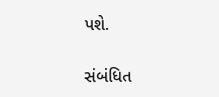પશે.

સંબંધિત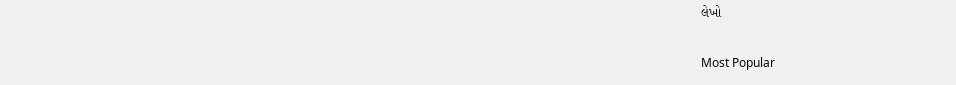લેખો

Most Popular